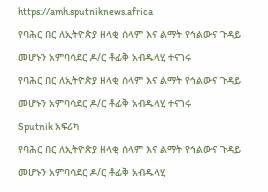https://amh.sputniknews.africa
የባሕር በር ለኢትዮጵያ ዘላቂ ሰላም እና ልማት የኅልውና ጉዳይ መሆኑን አምባሳደር ዶ/ር ቶፊቅ አብዱላሂ ተናገሩ
የባሕር በር ለኢትዮጵያ ዘላቂ ሰላም እና ልማት የኅልውና ጉዳይ መሆኑን አምባሳደር ዶ/ር ቶፊቅ አብዱላሂ ተናገሩ
Sputnik አፍሪካ
የባሕር በር ለኢትዮጵያ ዘላቂ ሰላም እና ልማት የኅልውና ጉዳይ መሆኑን አምባሳደር ዶ/ር ቶፊቅ አብዱላሂ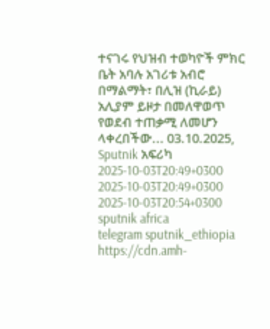ተናገሩ የህዝብ ተወካዮች ምክር ቤት አባሉ አገሪቱ አብሮ በማልማት፣ በሊዝ (ኪራይ) አሊያም ይዞታ በመለዋወጥ የወደብ ተጠቃሚ ለመሆን ላቀረበችው... 03.10.2025, Sputnik አፍሪካ
2025-10-03T20:49+0300
2025-10-03T20:49+0300
2025-10-03T20:54+0300
sputnik africa
telegram sputnik_ethiopia
https://cdn.amh-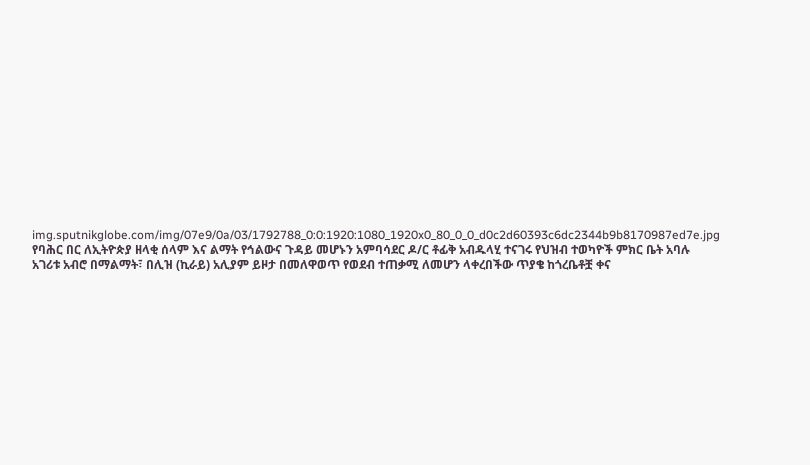img.sputnikglobe.com/img/07e9/0a/03/1792788_0:0:1920:1080_1920x0_80_0_0_d0c2d60393c6dc2344b9b8170987ed7e.jpg
የባሕር በር ለኢትዮጵያ ዘላቂ ሰላም እና ልማት የኅልውና ጉዳይ መሆኑን አምባሳደር ዶ/ር ቶፊቅ አብዱላሂ ተናገሩ የህዝብ ተወካዮች ምክር ቤት አባሉ አገሪቱ አብሮ በማልማት፣ በሊዝ (ኪራይ) አሊያም ይዞታ በመለዋወጥ የወደብ ተጠቃሚ ለመሆን ላቀረበችው ጥያቄ ከጎረቤቶቿ ቀና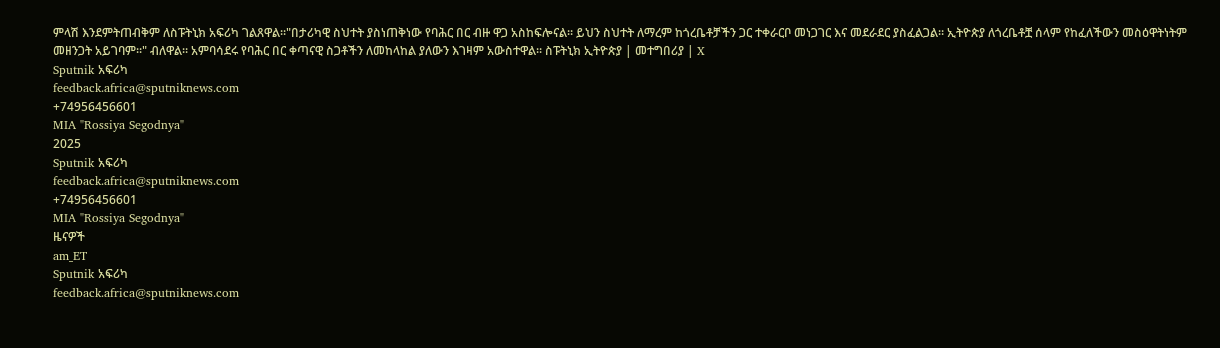ምላሽ እንደምትጠብቅም ለስፑትኒክ አፍሪካ ገልጸዋል።"በታሪካዊ ስህተት ያስነጠቅነው የባሕር በር ብዙ ዋጋ አስከፍሎናል። ይህን ስህተት ለማረም ከጎረቤቶቻችን ጋር ተቀራርቦ መነጋገር እና መደራደር ያስፈልጋል። ኢትዮጵያ ለጎረቤቶቿ ሰላም የከፈለችውን መስዕዋትነትም መዘንጋት አይገባም።" ብለዋል። አምባሳደሩ የባሕር በር ቀጣናዊ ስጋቶችን ለመከላከል ያለውን እገዛም አውስተዋል። ስፑትኒክ ኢትዮጵያ | መተግበሪያ | X
Sputnik አፍሪካ
feedback.africa@sputniknews.com
+74956456601
MIA "Rossiya Segodnya"
2025
Sputnik አፍሪካ
feedback.africa@sputniknews.com
+74956456601
MIA "Rossiya Segodnya"
ዜናዎች
am_ET
Sputnik አፍሪካ
feedback.africa@sputniknews.com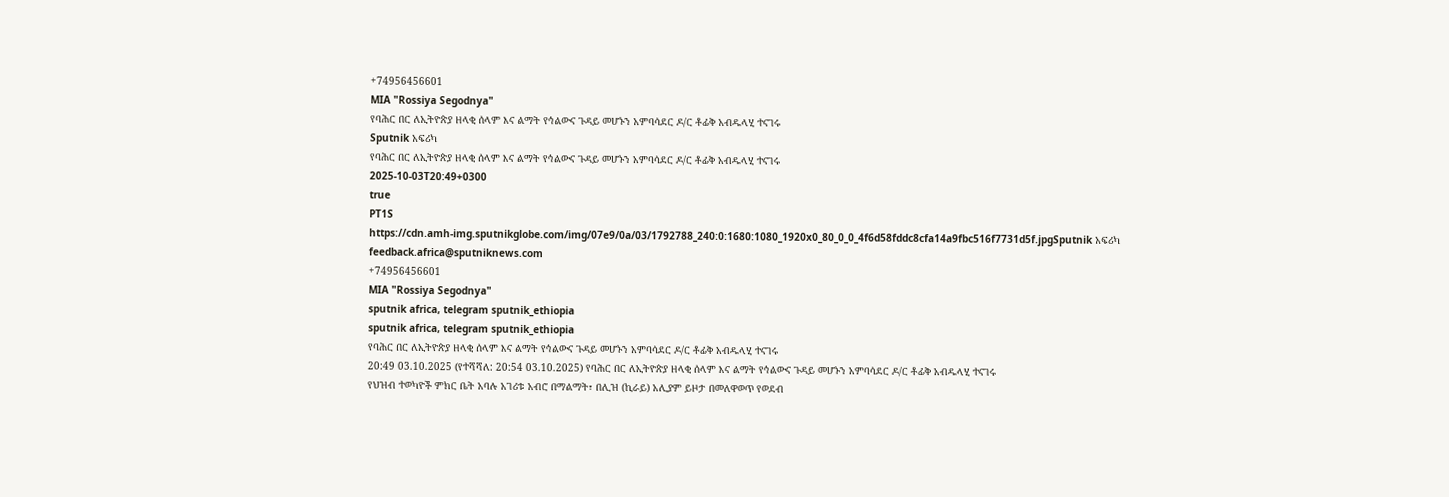+74956456601
MIA "Rossiya Segodnya"
የባሕር በር ለኢትዮጵያ ዘላቂ ሰላም እና ልማት የኅልውና ጉዳይ መሆኑን አምባሳደር ዶ/ር ቶፊቅ አብዱላሂ ተናገሩ
Sputnik አፍሪካ
የባሕር በር ለኢትዮጵያ ዘላቂ ሰላም እና ልማት የኅልውና ጉዳይ መሆኑን አምባሳደር ዶ/ር ቶፊቅ አብዱላሂ ተናገሩ
2025-10-03T20:49+0300
true
PT1S
https://cdn.amh-img.sputnikglobe.com/img/07e9/0a/03/1792788_240:0:1680:1080_1920x0_80_0_0_4f6d58fddc8cfa14a9fbc516f7731d5f.jpgSputnik አፍሪካ
feedback.africa@sputniknews.com
+74956456601
MIA "Rossiya Segodnya"
sputnik africa, telegram sputnik_ethiopia
sputnik africa, telegram sputnik_ethiopia
የባሕር በር ለኢትዮጵያ ዘላቂ ሰላም እና ልማት የኅልውና ጉዳይ መሆኑን አምባሳደር ዶ/ር ቶፊቅ አብዱላሂ ተናገሩ
20:49 03.10.2025 (የተሻሻለ: 20:54 03.10.2025) የባሕር በር ለኢትዮጵያ ዘላቂ ሰላም እና ልማት የኅልውና ጉዳይ መሆኑን አምባሳደር ዶ/ር ቶፊቅ አብዱላሂ ተናገሩ
የህዝብ ተወካዮች ምክር ቤት አባሉ አገሪቱ አብሮ በማልማት፣ በሊዝ (ኪራይ) አሊያም ይዞታ በመለዋወጥ የወደብ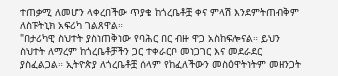ተጠቃሚ ለመሆን ላቀረበችው ጥያቄ ከጎረቤቶቿ ቀና ምላሽ እንደምትጠብቅም ለስፑትኒክ አፍሪካ ገልጸዋል።
"በታሪካዊ ስህተት ያስነጠቅነው የባሕር በር ብዙ ዋጋ አስከፍሎናል። ይህን ስህተት ለማረም ከጎረቤቶቻችን ጋር ተቀራርቦ መነጋገር እና መደራደር ያስፈልጋል። ኢትዮጵያ ለጎረቤቶቿ ሰላም የከፈለችውን መስዕዋትነትም መዘንጋት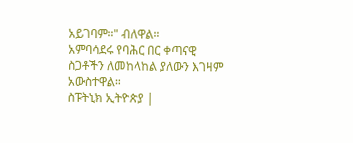አይገባም።" ብለዋል።
አምባሳደሩ የባሕር በር ቀጣናዊ ስጋቶችን ለመከላከል ያለውን እገዛም አውስተዋል።
ስፑትኒክ ኢትዮጵያ |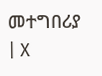መተግበሪያ | X